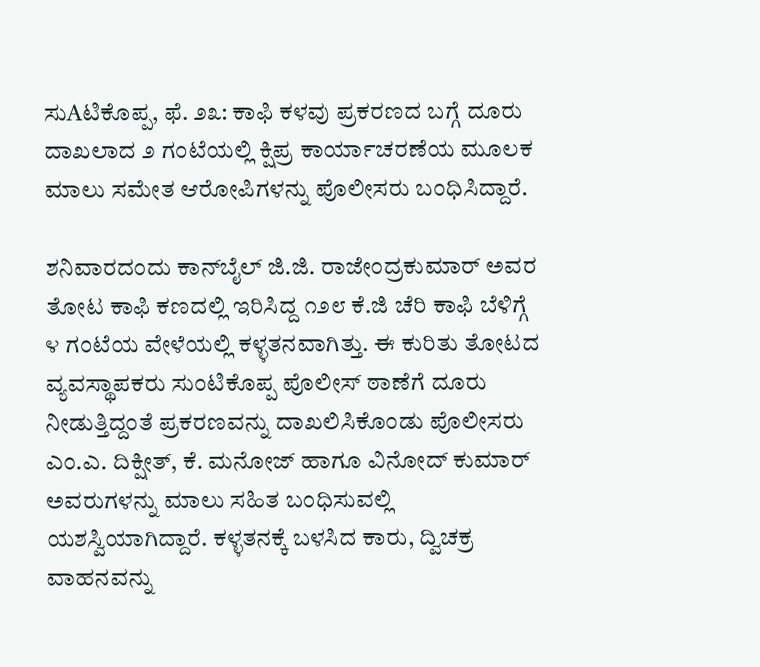ಸುAಟಿಕೊಪ್ಪ, ಫೆ. ೨೩: ಕಾಫಿ ಕಳವು ಪ್ರಕರಣದ ಬಗ್ಗೆ ದೂರು ದಾಖಲಾದ ೨ ಗಂಟೆಯಲ್ಲಿ ಕ್ಷಿಪ್ರ ಕಾರ್ಯಾಚರಣೆಯ ಮೂಲಕ ಮಾಲು ಸಮೇತ ಆರೋಪಿಗಳನ್ನು ಪೊಲೀಸರು ಬಂಧಿಸಿದ್ದಾರೆ.

ಶನಿವಾರದಂದು ಕಾನ್‌ಬೈಲ್ ಜಿ.ಜಿ. ರಾಜೇಂದ್ರಕುಮಾರ್ ಅವರ ತೋಟ ಕಾಫಿ ಕಣದಲ್ಲಿ ಇರಿಸಿದ್ದ ೧೨೮ ಕೆ.ಜಿ ಚೆರಿ ಕಾಫಿ ಬೆಳಿಗ್ಗೆ ೪ ಗಂಟೆಯ ವೇಳೆಯಲ್ಲಿ ಕಳ್ಳತನವಾಗಿತ್ತು. ಈ ಕುರಿತು ತೋಟದ ವ್ಯವಸ್ಥಾಪಕರು ಸುಂಟಿಕೊಪ್ಪ ಪೊಲೀಸ್ ಠಾಣೆಗೆ ದೂರು ನೀಡುತ್ತಿದ್ದಂತೆ ಪ್ರಕರಣವನ್ನು ದಾಖಲಿಸಿಕೊಂಡು ಪೊಲೀಸರು ಎಂ.ಎ. ದಿಕ್ಷೀತ್, ಕೆ. ಮನೋಜ್ ಹಾಗೂ ವಿನೋದ್ ಕುಮಾರ್ ಅವರುಗಳನ್ನು ಮಾಲು ಸಹಿತ ಬಂಧಿಸುವಲ್ಲಿ ಯಶಸ್ವಿಯಾಗಿದ್ದಾರೆ. ಕಳ್ಳತನಕ್ಕೆ ಬಳಸಿದ ಕಾರು, ದ್ವಿಚಕ್ರ ವಾಹನವನ್ನು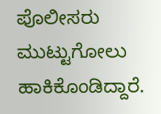ಪೊಲೀಸರು ಮುಟ್ಟುಗೋಲು ಹಾಕಿಕೊಂಡಿದ್ದಾರೆ.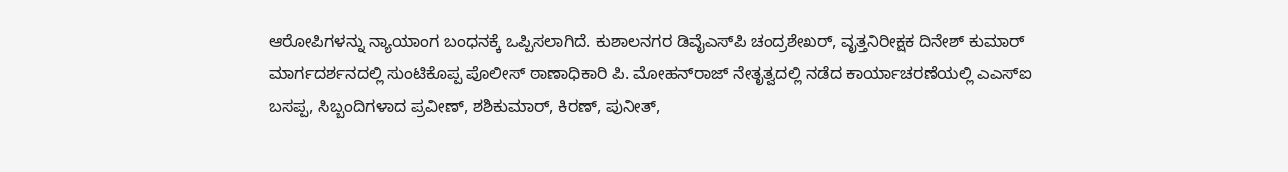ಆರೋಪಿಗಳನ್ನು ನ್ಯಾಯಾಂಗ ಬಂಧನಕ್ಕೆ ಒಪ್ಪಿಸಲಾಗಿದೆ. ಕುಶಾಲನಗರ ಡಿವೈಎಸ್‌ಪಿ ಚಂದ್ರಶೇಖರ್, ವೃತ್ತನಿರೀಕ್ಷಕ ದಿನೇಶ್ ಕುಮಾರ್ ಮಾರ್ಗದರ್ಶನದಲ್ಲಿ ಸುಂಟಿಕೊಪ್ಪ ಪೊಲೀಸ್ ಠಾಣಾಧಿಕಾರಿ ಪಿ. ಮೋಹನ್‌ರಾಜ್ ನೇತೃತ್ವದಲ್ಲಿ ನಡೆದ ಕಾರ್ಯಾಚರಣೆಯಲ್ಲಿ ಎಎಸ್‌ಐ ಬಸಪ್ಪ, ಸಿಬ್ಬಂದಿಗಳಾದ ಪ್ರವೀಣ್, ಶಶಿಕುಮಾರ್, ಕಿರಣ್, ಪುನೀತ್,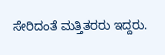ಸೇರಿದಂತೆ ಮತ್ತಿತರರು ಇದ್ದರು.